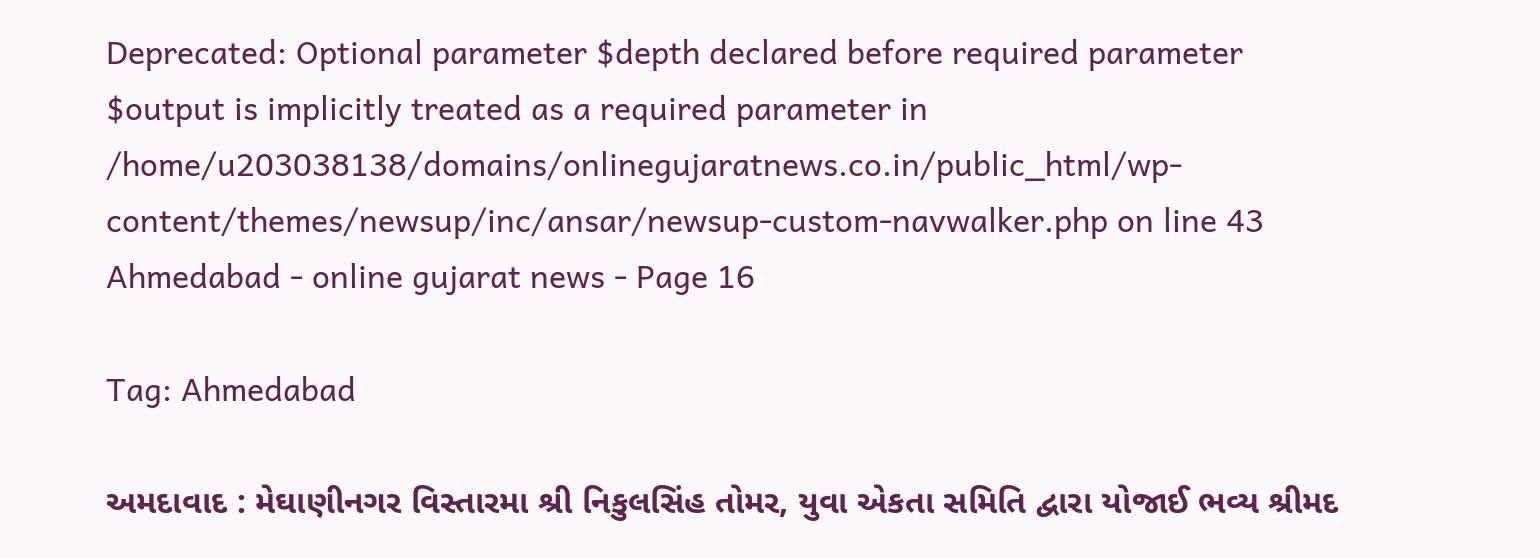Deprecated: Optional parameter $depth declared before required parameter $output is implicitly treated as a required parameter in /home/u203038138/domains/onlinegujaratnews.co.in/public_html/wp-content/themes/newsup/inc/ansar/newsup-custom-navwalker.php on line 43
Ahmedabad - online gujarat news - Page 16

Tag: Ahmedabad

અમદાવાદ : મેઘાણીનગર વિસ્તારમા શ્રી નિકુલસિંહ તોમર, યુવા એકતા સમિતિ દ્વારા યોજાઈ ભવ્ય શ્રીમદ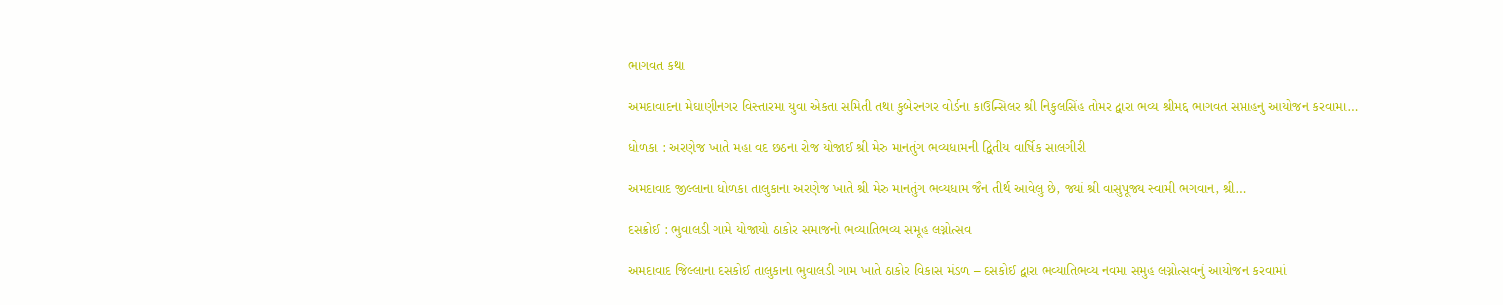ભાગવત કથા

અમદાવાદના મેઘાણીનગર વિસ્તારમા યુવા એકતા સમિતી તથા કુબેરનગર વોર્ડના કાઉન્સિલર શ્રી નિકુલસિંહ તોમર દ્વારા ભવ્ય શ્રીમદ્દ ભાગવત સપ્તાહનુ આયોજન કરવામા…

ધોળકા : અરણેજ ખાતે મહા વદ છઠના રોજ યોજાઈ શ્રી મેરુ માનતુંગ ભવ્યધામની દ્વિતીય વાર્ષિક સાલગીરી

અમદાવાદ જીલ્લાના ધોળકા તાલુકાના અરણેજ ખાતે શ્રી મેરુ માનતુંગ ભવ્યધામ જૈન તીર્થ આવેલુ છે, જ્યાં શ્રી વાસુપૂજ્ય સ્વામી ભગવાન, શ્રી…

દસક્રોઈ : ભુવાલડી ગામે યોજાયો ઠાકોર સમાજનો ભવ્યાતિભવ્ય સમૂહ લગ્નોત્સવ

અમદાવાદ જિલ્લાના દસકોઈ તાલુકાના ભુવાલડી ગામ ખાતે ઠાકોર વિકાસ મંડળ – દસકોઈ દ્વારા ભવ્યાતિભવ્ય નવમા સમુહ લગ્નોત્સવનું આયોજન કરવામાં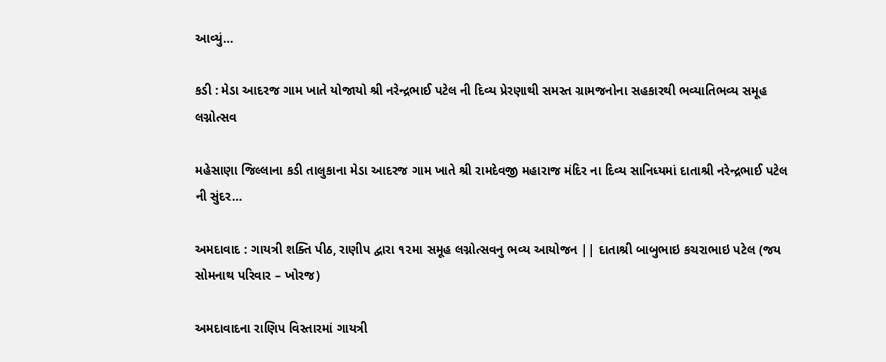આવ્યું…

કડી : મેડા આદરજ ગામ ખાતે યોજાયો શ્રી નરેન્દ્રભાઈ પટેલ ની દિવ્ય પ્રેરણાથી સમસ્ત ગ્રામજનોના સહકારથી ભવ્યાતિભવ્ય સમૂહ લગ્નોત્સવ

મહેસાણા જિલ્લાના કડી તાલુકાના મેડા આદરજ ગામ ખાતે શ્રી રામદેવજી મહારાજ મંદિર ના દિવ્ય સાનિધ્યમાં દાતાશ્રી નરેન્દ્રભાઈ પટેલ ની સુંદર…

અમદાવાદ : ગાયત્રી શક્તિ પીઠ, રાણીપ દ્વારા ૧૨મા સમૂહ લગ્નોત્સવનુ ભવ્ય આયોજન || દાતાશ્રી બાબુભાઇ કચરાભાઇ પટેલ (જય સોમનાથ પરિવાર – ખોરજ)

અમદાવાદના રાણિપ વિસ્તારમાં ગાયત્રી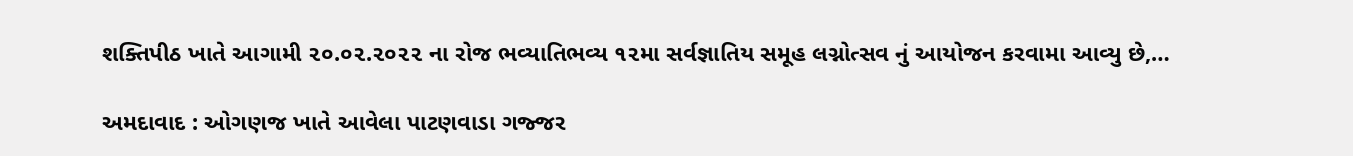શક્તિપીઠ ખાતે આગામી ૨૦.૦૨.૨૦૨૨ ના રોજ ભવ્યાતિભવ્ય ૧૨મા સર્વજ્ઞાતિય સમૂહ લગ્નોત્સવ નું આયોજન કરવામા આવ્યુ છે,…

અમદાવાદ : ઓગણજ ખાતે આવેલા પાટણવાડા ગજ્જર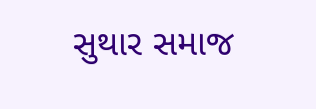સુથાર સમાજ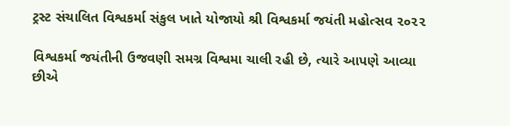ટ્રસ્ટ સંચાલિત વિશ્વકર્મા સંકુલ ખાતે યોજાયો શ્રી વિશ્વકર્મા જયંતી મહોત્સવ ૨૦૨૨

વિશ્વકર્મા જયંતીની ઉજવણી સમગ્ર વિશ્વમા ચાલી રહી છે, ત્યારે આપણે આવ્યા છીએ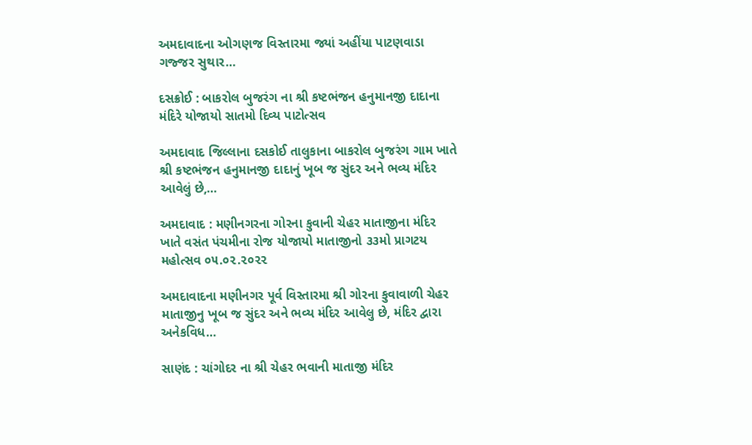અમદાવાદના ઓગણજ વિસ્તારમા જ્યાં અહીંયા પાટણવાડા ગજ્જર સુથાર…

દસક્રોઈ : બાકરોલ બુજરંગ ના શ્રી કષ્ટભંજન હનુમાનજી દાદાના મંદિરે યોજાયો સાતમો દિવ્ય પાટોત્સવ

અમદાવાદ જિલ્લાના દસકોઈ તાલુકાના બાકરોલ બુજરંગ ગામ ખાતે શ્રી કષ્ટભંજન હનુમાનજી દાદાનું ખૂબ જ સુંદર અને ભવ્ય મંદિર આવેલું છે,…

અમદાવાદ : મણીનગરના ગોરના કુવાની ચેહર માતાજીના મંદિર ખાતે વસંત પંચમીના રોજ યોજાયો માતાજીનો ૩૩મો પ્રાગટય મહોત્સવ ૦૫.૦૨.૨૦૨૨

અમદાવાદના મણીનગર પૂર્વ વિસ્તારમા શ્રી ગોરના કુવાવાળી ચેહર માતાજીનુ ખૂબ જ સુંદર અને ભવ્ય મંદિર આવેલુ છે, મંદિર દ્વારા અનેકવિધ…

સાણંદ : ચાંગોદર ના શ્રી ચેહર ભવાની માતાજી મંદિર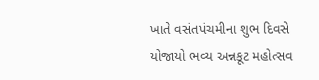ખાતે વસંતપંચમીના શુભ દિવસે યોજાયો ભવ્ય અન્નકૂટ મહોત્સવ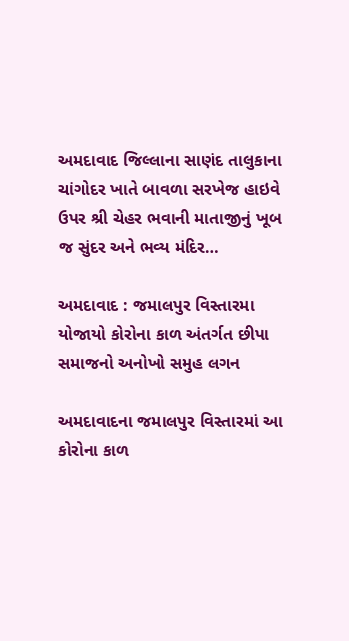અમદાવાદ જિલ્લાના સાણંદ તાલુકાના ચાંગોદર ખાતે બાવળા સરખેજ હાઇવે ઉપર શ્રી ચેહર ભવાની માતાજીનું ખૂબ જ સુંદર અને ભવ્ય મંદિર…

અમદાવાદ : જમાલપુર વિસ્તારમા યોજાયો કોરોના કાળ અંતર્ગત છીપા સમાજનો અનોખો સમુહ લગન

અમદાવાદના જમાલપુર વિસ્તારમાં આ કોરોના કાળ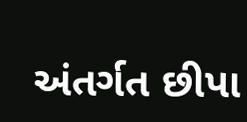અંતર્ગત છીપા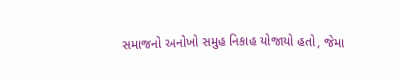સમાજનો અનોખો સમુહ નિકાહ યોજાયો હતો, જેમા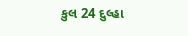કુલ 24 દુલ્હા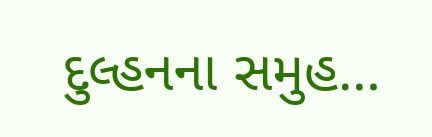દુલ્હનના સમુહ…